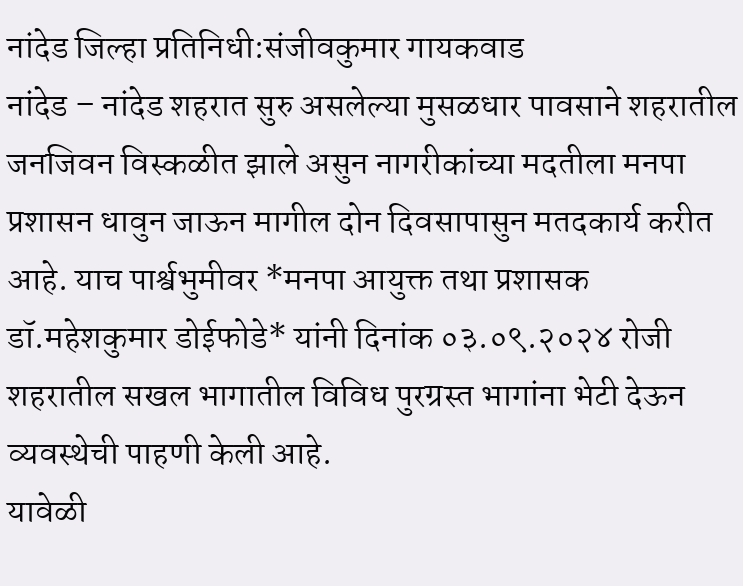नांदेड जिल्हा प्रतिनिधी:संजीवकुमार गायकवाड
नांदेड – नांदेड शहरात सुरु असलेल्या मुसळधार पावसाने शहरातील जनजिवन विस्कळीत झाले असुन नागरीकांच्या मदतीला मनपा प्रशासन धावुन जाऊन मागील दोन दिवसापासुन मतदकार्य करीत आहे. याच पार्श्वभुमीवर *मनपा आयुक्त तथा प्रशासक डॉ.महेशकुमार डोईफोडे* यांनी दिनांक ०३.०९.२०२४ रोजी शहरातील सखल भागातील विविध पुरग्रस्त भागांना भेटी देऊन व्यवस्थेची पाहणी केली आहे.
यावेळी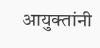आयुक्तांनी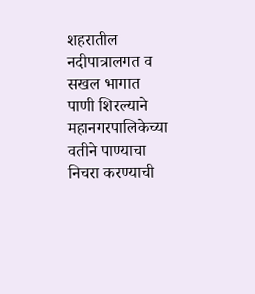शहरातील नदीपात्रालगत व सखल भागात पाणी शिरल्याने महानगरपालिकेच्या वतीने पाण्याचा निचरा करण्याची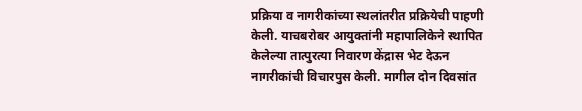प्रक्रिया व नागरीकांच्या स्थलांतरीत प्रक्रियेची पाहणी केली. याचबरोबर आयुक्तांनी महापालिकेने स्थापित केलेल्या तात्पुरत्या निवारण केंद्रास भेट देऊन नागरीकांची विचारपुस केली. मागील दोन दिवसांत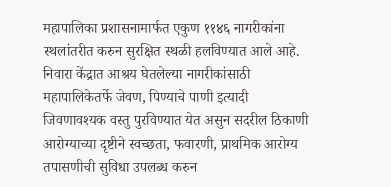महापालिका प्रशासनामार्फत एकुण ११४६ नागरीकांना स्थलांतरीत करुन सुरक्षित स्थळी हलविण्यात आले आहे. निवारा केंद्रात आश्रय घेतलेल्या नागरीकांसाठी महापालिकेतर्फे जेवण, पिण्याचे पाणी इत्यादी जिवणावश्यक वस्तु पुरविण्यात येत असुन सदरील ठिकाणी आरोग्याच्या दृष्टीने स्वच्छता, फवारणी, प्राथमिक आरोग्य तपासणीची सुविधा उपलब्ध करुन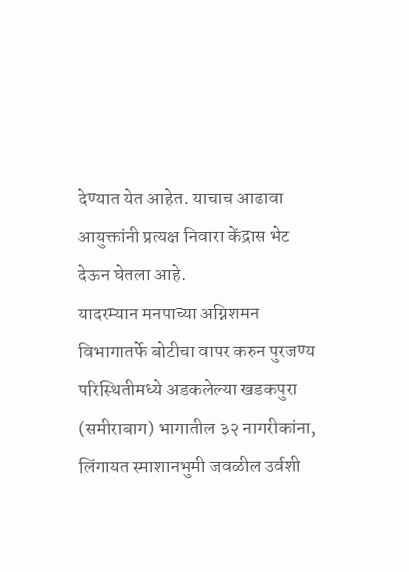देण्यात येत आहेत. याचाच आढावा आयुक्तांनी प्रत्यक्ष निवारा केंद्रास भेट देऊन घेतला आहे.
यादरम्यान मनपाच्या अग्निशमन विभागातर्फे बोटीचा वापर करुन पुरजण्य परिस्थितीमध्ये अडकलेल्या खडकपुरा (समीराबाग) भागातील ३२ नागरीकांना, लिंगायत स्माशानभुमी जवळील उर्वशी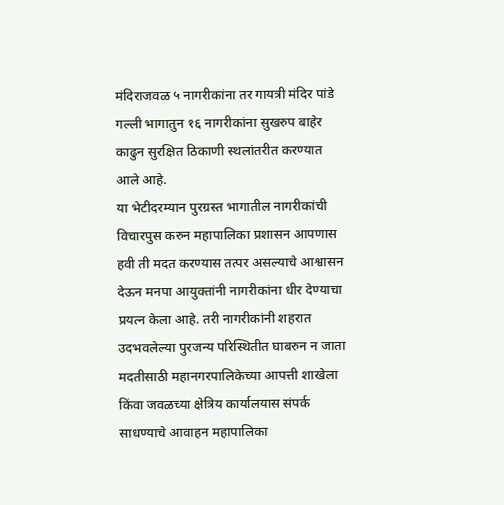मंदिराजवळ ५ नागरीकांना तर गायत्री मंदिर पांडे गल्ली भागातुन १६ नागरीकांना सुखरुप बाहेर काढुन सुरक्षित ठिकाणी स्थलांतरीत करण्यात आले आहे.
या भेटीदरम्यान पुरग्रस्त भागातील नागरीकांची विचारपुस करुन महापालिका प्रशासन आपणास हवी ती मदत करण्यास तत्पर असल्याचे आश्वासन देऊन मनपा आयुक्तांनी नागरीकांना धीर देण्याचा प्रयत्न केला आहे. तरी नागरीकांनी शहरात उदभवलेल्या पुरजन्य परिस्थितीत घाबरुन न जाता मदतीसाठी महानगरपालिकेच्या आपत्ती शाखेला किंवा जवळच्या क्षेत्रिय कार्यालयास संपर्क साधण्याचे आवाहन महापालिका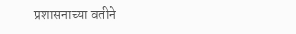प्रशासनाच्या वतीने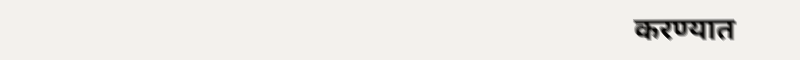करण्यात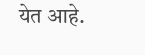येत आहे.